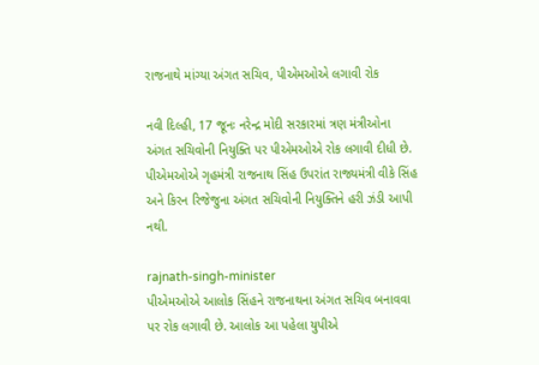રાજનાથે માંગ્યા અંગત સચિવ, પીએમઓએ લગાવી રોક

નવી દિલ્હી, 17 જૂનઃ નરેન્દ્ર મોદી સરકારમાં ત્રણ મંત્રીઓના અંગત સચિવોની નિયુક્તિ પર પીએમઓએ રોક લગાવી દીધી છે. પીએમઓએ ગૃહમંત્રી રાજનાથ સિંહ ઉપરાંત રાજ્યમંત્રી વીકે સિંહ અને કિરન રિજેજુના અંગત સચિવોની નિયુક્તિને હરી ઝંડી આપી નથી.

rajnath-singh-minister
પીએમઓએ આલોક સિંહને રાજનાથના અંગત સચિવ બનાવવા પર રોક લગાવી છે. આલોક આ પહેલા યુપીએ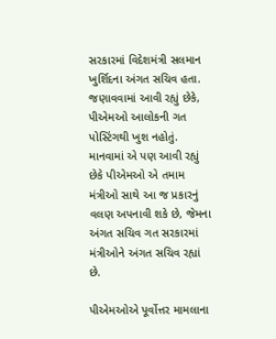સરકારમાં વિદેશમંત્રી સલમાન ખુર્શિદના અંગત સચિવ હતા. જણાવવામાં આવી રહ્યું છેકે, પીએમઓ આલોકની ગત પોસ્ટિંગથી ખુશ નહોતું. માનવામાં એ પણ આવી રહ્યું છેકે પીએમઓ એ તમામ મંત્રીઓ સાથે આ જ પ્રકારનું વલણ અપનાવી શકે છે, જેમના અંગત સચિવ ગત સરકારમાં મંત્રીઓને અંગત સચિવ રહ્યાં છે.

પીએમઓએ પૂર્વોત્તર મામલાના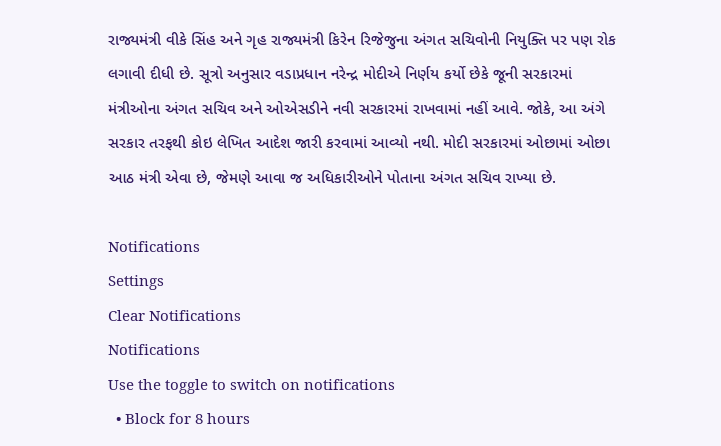રાજ્યમંત્રી વીકે સિંહ અને ગૃહ રાજ્યમંત્રી કિરેન રિજેજુના અંગત સચિવોની નિયુક્તિ પર પણ રોક લગાવી દીધી છે. સૂત્રો અનુસાર વડાપ્રધાન નરેન્દ્ર મોદીએ નિર્ણય કર્યો છેકે જૂની સરકારમાં મંત્રીઓના અંગત સચિવ અને ઓએસડીને નવી સરકારમાં રાખવામાં નહીં આવે. જોકે, આ અંગે સરકાર તરફથી કોઇ લેખિત આદેશ જારી કરવામાં આવ્યો નથી. મોદી સરકારમાં ઓછામાં ઓછા આઠ મંત્રી એવા છે, જેમણે આવા જ અધિકારીઓને પોતાના અંગત સચિવ રાખ્યા છે.

Notifications
Settings
Clear Notifications
Notifications
Use the toggle to switch on notifications
  • Block for 8 hours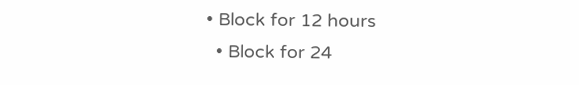• Block for 12 hours
  • Block for 24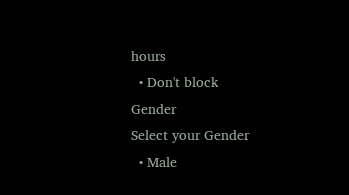hours
  • Don't block
Gender
Select your Gender
  • Male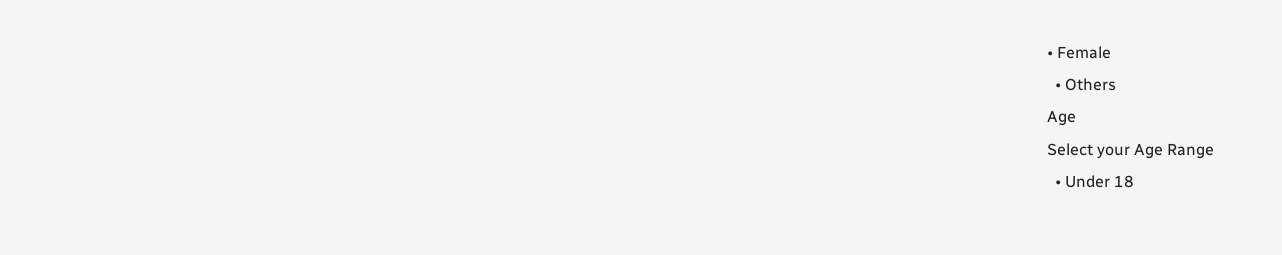• Female
  • Others
Age
Select your Age Range
  • Under 18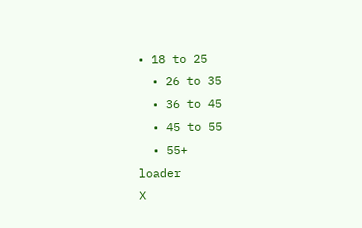• 18 to 25
  • 26 to 35
  • 36 to 45
  • 45 to 55
  • 55+
loader
X